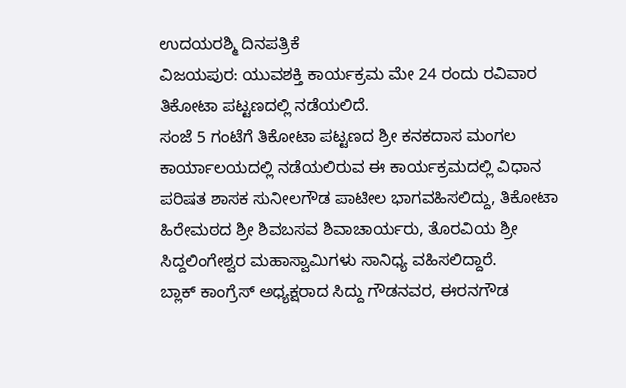ಉದಯರಶ್ಮಿ ದಿನಪತ್ರಿಕೆ
ವಿಜಯಪುರ: ಯುವಶಕ್ತಿ ಕಾರ್ಯಕ್ರಮ ಮೇ 24 ರಂದು ರವಿವಾರ ತಿಕೋಟಾ ಪಟ್ಟಣದಲ್ಲಿ ನಡೆಯಲಿದೆ.
ಸಂಜೆ 5 ಗಂಟೆಗೆ ತಿಕೋಟಾ ಪಟ್ಟಣದ ಶ್ರೀ ಕನಕದಾಸ ಮಂಗಲ ಕಾರ್ಯಾಲಯದಲ್ಲಿ ನಡೆಯಲಿರುವ ಈ ಕಾರ್ಯಕ್ರಮದಲ್ಲಿ ವಿಧಾನ ಪರಿಷತ ಶಾಸಕ ಸುನೀಲಗೌಡ ಪಾಟೀಲ ಭಾಗವಹಿಸಲಿದ್ದು, ತಿಕೋಟಾ ಹಿರೇಮಠದ ಶ್ರೀ ಶಿವಬಸವ ಶಿವಾಚಾರ್ಯರು, ತೊರವಿಯ ಶ್ರೀ ಸಿದ್ದಲಿಂಗೇಶ್ವರ ಮಹಾಸ್ವಾಮಿಗಳು ಸಾನಿಧ್ಯ ವಹಿಸಲಿದ್ದಾರೆ.
ಬ್ಲಾಕ್ ಕಾಂಗ್ರೆಸ್ ಅಧ್ಯಕ್ಷರಾದ ಸಿದ್ದು ಗೌಡನವರ, ಈರನಗೌಡ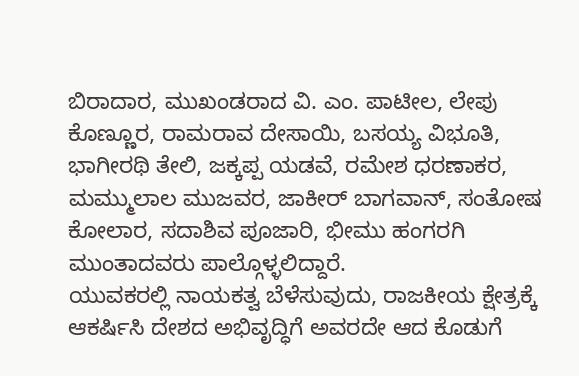ಬಿರಾದಾರ, ಮುಖಂಡರಾದ ವಿ. ಎಂ. ಪಾಟೀಲ, ಲೇಪು ಕೊಣ್ಣೂರ, ರಾಮರಾವ ದೇಸಾಯಿ, ಬಸಯ್ಯ ವಿಭೂತಿ, ಭಾಗೀರಥಿ ತೇಲಿ, ಜಕ್ಕಪ್ಪ ಯಡವೆ, ರಮೇಶ ಧರಣಾಕರ, ಮಮ್ಮುಲಾಲ ಮುಜವರ, ಜಾಕೀರ್ ಬಾಗವಾನ್, ಸಂತೋಷ ಕೋಲಾರ, ಸದಾಶಿವ ಪೂಜಾರಿ, ಭೀಮು ಹಂಗರಗಿ ಮುಂತಾದವರು ಪಾಲ್ಗೊಳ್ಳಲಿದ್ದಾರೆ.
ಯುವಕರಲ್ಲಿ ನಾಯಕತ್ವ ಬೆಳೆಸುವುದು, ರಾಜಕೀಯ ಕ್ಷೇತ್ರಕ್ಕೆ ಆಕರ್ಷಿಸಿ ದೇಶದ ಅಭಿವೃದ್ಧಿಗೆ ಅವರದೇ ಆದ ಕೊಡುಗೆ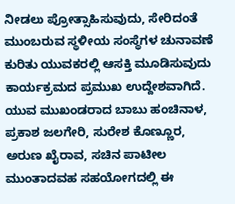ನೀಡಲು ಪ್ರೋತ್ಸಾಹಿಸುವುದು, ಸೇರಿದಂತೆ ಮುಂಬರುವ ಸ್ಥಳೀಯ ಸಂಸ್ಥೆಗಳ ಚುನಾವಣೆ ಕುರಿತು ಯುವಕರಲ್ಲಿ ಆಸಕ್ತಿ ಮೂಡಿಸುವುದು ಕಾರ್ಯಕ್ರಮದ ಪ್ರಮುಖ ಉದ್ದೇಶವಾಗಿದೆ. ಯುವ ಮುಖಂಡರಾದ ಬಾಬು ಹಂಚಿನಾಳ, ಪ್ರಕಾಶ ಜಲಗೇರಿ, ಸುರೇಶ ಕೊಣ್ಣೂರ, ಅರುಣ ಖೈರಾವ, ಸಚಿನ ಪಾಟೀಲ ಮುಂತಾದವಹ ಸಹಯೋಗದಲ್ಲಿ ಈ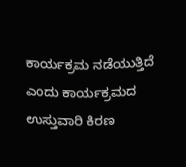ಕಾರ್ಯಕ್ರಮ ನಡೆಯುತ್ತಿದೆ ಎಂದು ಕಾರ್ಯಕ್ರಮದ ಉಸ್ತುವಾರಿ ಕಿರಣ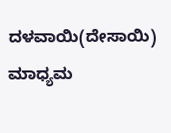ದಳವಾಯಿ(ದೇಸಾಯಿ) ಮಾಧ್ಯಮ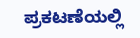ಪ್ರಕಟಣೆಯಲ್ಲಿ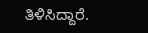ತಿಳಿಸಿದ್ದಾರೆ.